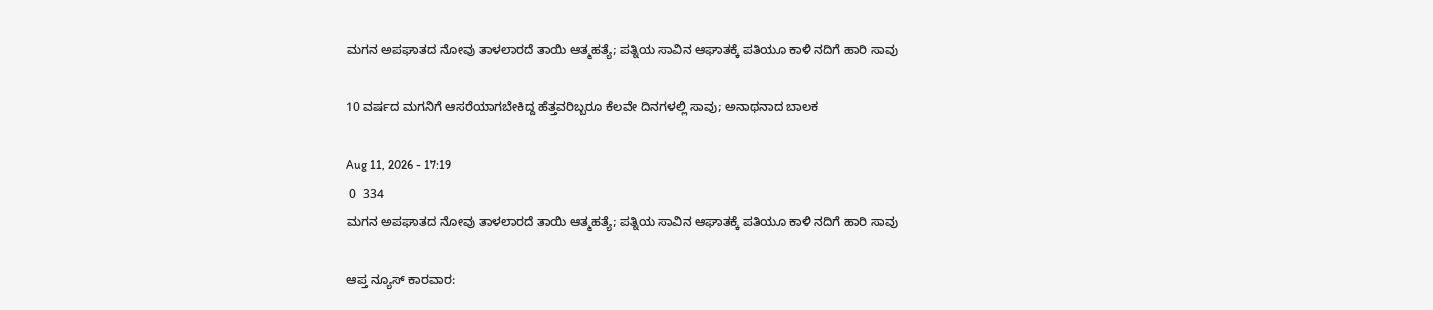ಮಗನ ಅಪಘಾತದ ನೋವು ತಾಳಲಾರದೆ ತಾಯಿ ಆತ್ಮಹತ್ಯೆ; ಪತ್ನಿಯ ಸಾವಿನ ಆಘಾತಕ್ಕೆ ಪತಿಯೂ ಕಾಳಿ ನದಿಗೆ ಹಾರಿ ಸಾವು

10 ವರ್ಷದ ಮಗನಿಗೆ ಆಸರೆಯಾಗಬೇಕಿದ್ದ ಹೆತ್ತವರಿಬ್ಬರೂ ಕೆಲವೇ ದಿನಗಳಲ್ಲಿ ಸಾವು; ಅನಾಥನಾದ ಬಾಲಕ

Aug 11, 2026 - 17:19
 0  334
ಮಗನ ಅಪಘಾತದ ನೋವು ತಾಳಲಾರದೆ ತಾಯಿ ಆತ್ಮಹತ್ಯೆ; ಪತ್ನಿಯ ಸಾವಿನ ಆಘಾತಕ್ಕೆ ಪತಿಯೂ ಕಾಳಿ ನದಿಗೆ ಹಾರಿ ಸಾವು

ಆಪ್ತ ನ್ಯೂಸ್ ಕಾರವಾರ: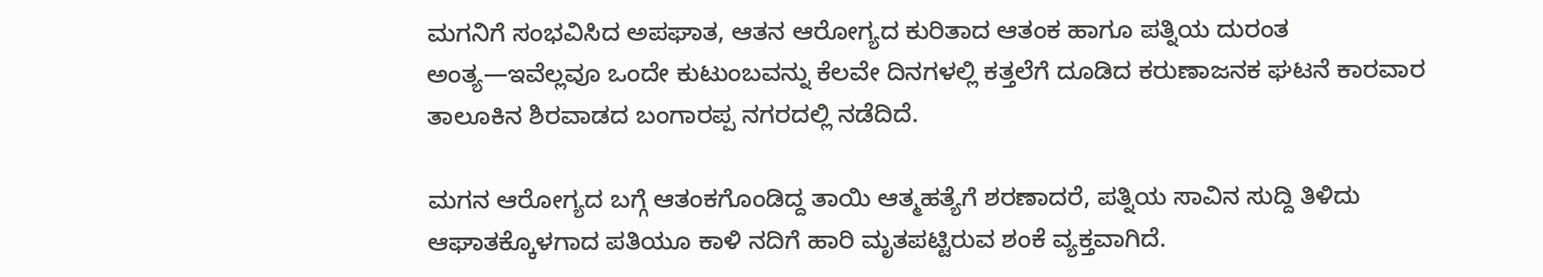ಮಗನಿಗೆ ಸಂಭವಿಸಿದ ಅಪಘಾತ, ಆತನ ಆರೋಗ್ಯದ ಕುರಿತಾದ ಆತಂಕ ಹಾಗೂ ಪತ್ನಿಯ ದುರಂತ ಅಂತ್ಯ—ಇವೆಲ್ಲವೂ ಒಂದೇ ಕುಟುಂಬವನ್ನು ಕೆಲವೇ ದಿನಗಳಲ್ಲಿ ಕತ್ತಲೆಗೆ ದೂಡಿದ ಕರುಣಾಜನಕ ಘಟನೆ ಕಾರವಾರ ತಾಲೂಕಿನ ಶಿರವಾಡದ ಬಂಗಾರಪ್ಪ ನಗರದಲ್ಲಿ ನಡೆದಿದೆ.

ಮಗನ ಆರೋಗ್ಯದ ಬಗ್ಗೆ ಆತಂಕಗೊಂಡಿದ್ದ ತಾಯಿ ಆತ್ಮಹತ್ಯೆಗೆ ಶರಣಾದರೆ, ಪತ್ನಿಯ ಸಾವಿನ ಸುದ್ದಿ ತಿಳಿದು ಆಘಾತಕ್ಕೊಳಗಾದ ಪತಿಯೂ ಕಾಳಿ ನದಿಗೆ ಹಾರಿ ಮೃತಪಟ್ಟಿರುವ ಶಂಕೆ ವ್ಯಕ್ತವಾಗಿದೆ.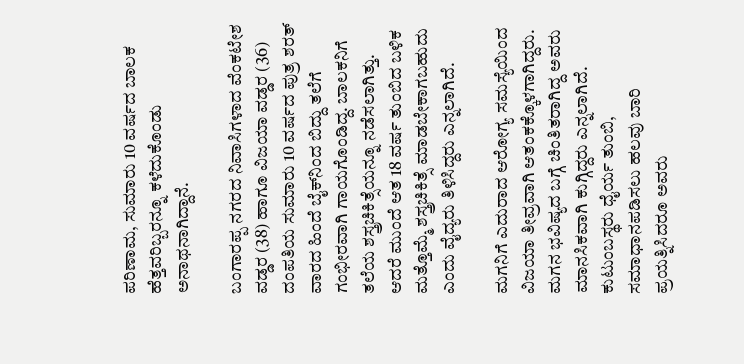ಪರಿಣಾಮ, ಸುಮಾರು 10 ವರ್ಷದ ಬಾಲಕ ಹೆತ್ತವರಿಬ್ಬರನ್ನೂ ಕಳೆದುಕೊಂಡು ಅನಾಥನಾಗಿದ್ದಾನೆ.

ಬಂಗಾರಪ್ಪ ನಗರದ ನಿವಾಸಿಗಳಾದ ವೆಂಕಟೇಶ ವಡ್ಡರ (38) ಹಾಗೂ ವಿಜಯಾ ವಡ್ಡರ (36) ದಂಪತಿಯ ಸುಮಾರು 10 ವರ್ಷದ ಪುತ್ರ ಶರತ್ ವಾರದ ಹಿಂದೆ ಬೈಕ್‌ನಿಂದ ಬಿದ್ದು ತಲೆಗೆ ಗಂಭೀರವಾಗಿ ಗಾಯಗೊಂಡಿದ್ದ. ಬಾಲಕನಿಗೆ ತಲೆಯ ಶಸ್ತ್ರಚಿಕಿತ್ಸೆಯನ್ನೂ ನಡೆಸಲಾಗಿತ್ತು. ಆದರೆ ಮುಂದೆ ಆತ 18 ವರ್ಷ ತುಂಬಿದ ಬಳಿಕ ಮತ್ತೊಮ್ಮೆ ಶಸ್ತ್ರಚಿಕಿತ್ಸೆ ಮಾಡಬೇಕಾಗಬಹುದು ಎಂದು ವೈದ್ಯರು ತಿಳಿಸಿದ್ದರು ಎನ್ನಲಾಗಿದೆ.

ಮಗನಿಗೆ ಎದುರಾದ ಆರೋಗ್ಯ ಸಮಸ್ಯೆಯಿಂದ ವಿಜಯಾ ತೀವ್ರವಾಗಿ ಆತಂಕಕ್ಕೊಳಗಾಗಿದ್ದರು. ಮಗನ ಭವಿಷ್ಯದ ಬಗ್ಗೆ ಚಿಂತಿತರಾಗಿದ್ದ ಅವರು ಮಾನಸಿಕವಾಗಿ ಕುಗ್ಗಿದ್ದರು ಎನ್ನಲಾಗಿದೆ. ಕುಟುಂಬಸ್ಥರು ಧೈರ್ಯ ತುಂಬಿ, ಸಮಾಧಾನಪಡಿಸಲು ಹಲವು ಬಾರಿ ಪ್ರಯತ್ನಿಸಿದರೂ ಅವರು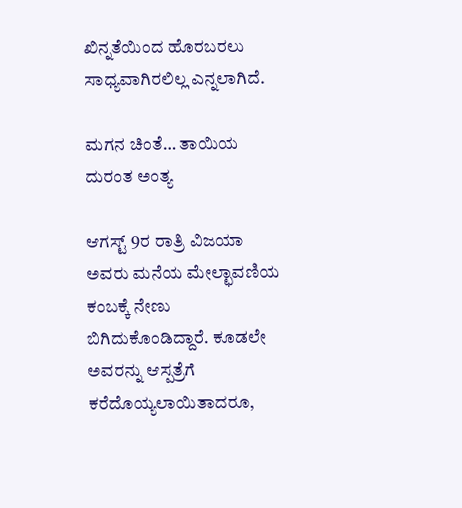ಖಿನ್ನತೆಯಿಂದ ಹೊರಬರಲು ಸಾಧ್ಯವಾಗಿರಲಿಲ್ಲ ಎನ್ನಲಾಗಿದೆ.

ಮಗನ ಚಿಂತೆ… ತಾಯಿಯ ದುರಂತ ಅಂತ್ಯ

ಆಗಸ್ಟ್ 9ರ ರಾತ್ರಿ ವಿಜಯಾ ಅವರು ಮನೆಯ ಮೇಲ್ಛಾವಣಿಯ ಕಂಬಕ್ಕೆ ನೇಣು ಬಿಗಿದುಕೊಂಡಿದ್ದಾರೆ. ಕೂಡಲೇ ಅವರನ್ನು ಆಸ್ಪತ್ರೆಗೆ ಕರೆದೊಯ್ಯಲಾಯಿತಾದರೂ,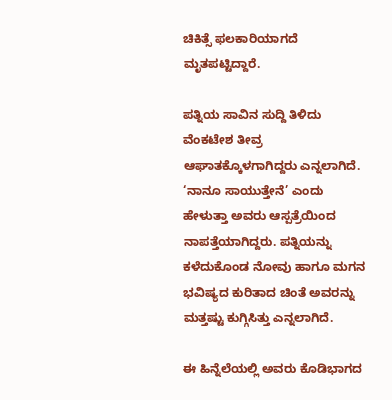ಚಿಕಿತ್ಸೆ ಫಲಕಾರಿಯಾಗದೆ ಮೃತಪಟ್ಟಿದ್ದಾರೆ.

ಪತ್ನಿಯ ಸಾವಿನ ಸುದ್ದಿ ತಿಳಿದು ವೆಂಕಟೇಶ ತೀವ್ರ ಆಘಾತಕ್ಕೊಳಗಾಗಿದ್ದರು ಎನ್ನಲಾಗಿದೆ. ‘ನಾನೂ ಸಾಯುತ್ತೇನೆ’ ಎಂದು ಹೇಳುತ್ತಾ ಅವರು ಆಸ್ಪತ್ರೆಯಿಂದ ನಾಪತ್ತೆಯಾಗಿದ್ದರು. ಪತ್ನಿಯನ್ನು ಕಳೆದುಕೊಂಡ ನೋವು ಹಾಗೂ ಮಗನ ಭವಿಷ್ಯದ ಕುರಿತಾದ ಚಿಂತೆ ಅವರನ್ನು ಮತ್ತಷ್ಟು ಕುಗ್ಗಿಸಿತ್ತು ಎನ್ನಲಾಗಿದೆ.

ಈ ಹಿನ್ನೆಲೆಯಲ್ಲಿ ಅವರು ಕೊಡಿಭಾಗದ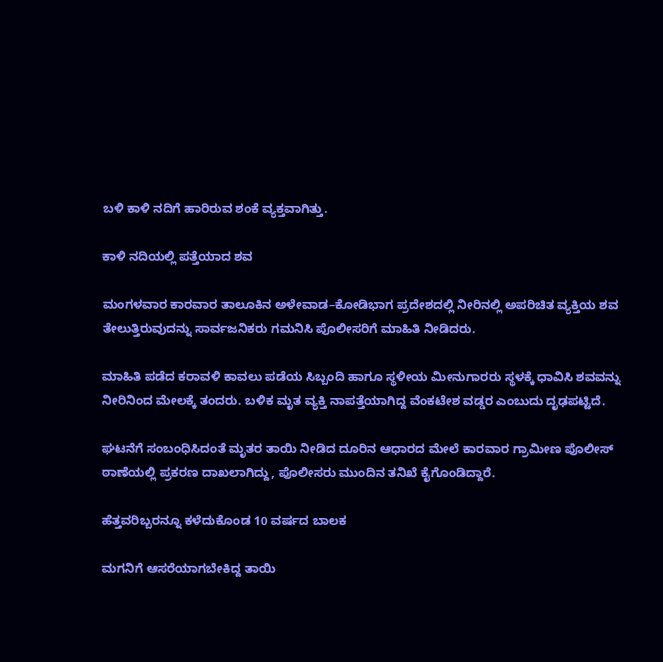ಬಳಿ ಕಾಳಿ ನದಿಗೆ ಹಾರಿರುವ ಶಂಕೆ ವ್ಯಕ್ತವಾಗಿತ್ತು.

ಕಾಳಿ ನದಿಯಲ್ಲಿ ಪತ್ತೆಯಾದ ಶವ

ಮಂಗಳವಾರ ಕಾರವಾರ ತಾಲೂಕಿನ ಅಳೇವಾಡ–ಕೋಡಿಭಾಗ ಪ್ರದೇಶದಲ್ಲಿ ನೀರಿನಲ್ಲಿ ಅಪರಿಚಿತ ವ್ಯಕ್ತಿಯ ಶವ ತೇಲುತ್ತಿರುವುದನ್ನು ಸಾರ್ವಜನಿಕರು ಗಮನಿಸಿ ಪೊಲೀಸರಿಗೆ ಮಾಹಿತಿ ನೀಡಿದರು.

ಮಾಹಿತಿ ಪಡೆದ ಕರಾವಳಿ ಕಾವಲು ಪಡೆಯ ಸಿಬ್ಬಂದಿ ಹಾಗೂ ಸ್ಥಳೀಯ ಮೀನುಗಾರರು ಸ್ಥಳಕ್ಕೆ ಧಾವಿಸಿ ಶವವನ್ನು ನೀರಿನಿಂದ ಮೇಲಕ್ಕೆ ತಂದರು. ಬಳಿಕ ಮೃತ ವ್ಯಕ್ತಿ ನಾಪತ್ತೆಯಾಗಿದ್ದ ವೆಂಕಟೇಶ ವಡ್ಡರ ಎಂಬುದು ದೃಢಪಟ್ಟಿದೆ.

ಘಟನೆಗೆ ಸಂಬಂಧಿಸಿದಂತೆ ಮೃತರ ತಾಯಿ ನೀಡಿದ ದೂರಿನ ಆಧಾರದ ಮೇಲೆ ಕಾರವಾರ ಗ್ರಾಮೀಣ ಪೊಲೀಸ್ ಠಾಣೆಯಲ್ಲಿ ಪ್ರಕರಣ ದಾಖಲಾಗಿದ್ದು, ಪೊಲೀಸರು ಮುಂದಿನ ತನಿಖೆ ಕೈಗೊಂಡಿದ್ದಾರೆ.

ಹೆತ್ತವರಿಬ್ಬರನ್ನೂ ಕಳೆದುಕೊಂಡ 10 ವರ್ಷದ ಬಾಲಕ

ಮಗನಿಗೆ ಆಸರೆಯಾಗಬೇಕಿದ್ದ ತಾಯಿ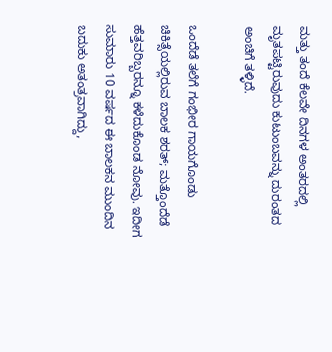ಮತ್ತು ತಂದೆ ಕೆಲವೇ ದಿನಗಳ ಅಂತರದಲ್ಲಿ ಮೃತಪಟ್ಟಿರುವುದು ಕುಟುಂಬವನ್ನು ದುರಂತದ ಅಂಚಿಗೆ ತಳ್ಳಿದೆ.

ಒಂದೆಡೆ ತಲೆಗೆ ಗಂಭೀರ ಗಾಯಗೊಂಡು ಚಿಕಿತ್ಸೆಯಲ್ಲಿರುವ ಬಾಲಕ ಶರತ್; ಮತ್ತೊಂದೆಡೆ ಹೆತ್ತವರಿಬ್ಬರನ್ನೂ ಕಳೆದುಕೊಂಡ ನೋವು. ಇದೀಗ ಸುಮಾರು 10 ವರ್ಷದ ಈ ಬಾಲಕನ ಮುಂದಿನ ಬದುಕು ಅತಂತ್ರವಾಗಿದ್ದು,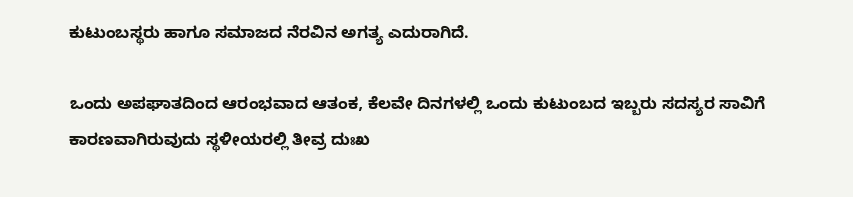ಕುಟುಂಬಸ್ಥರು ಹಾಗೂ ಸಮಾಜದ ನೆರವಿನ ಅಗತ್ಯ ಎದುರಾಗಿದೆ.

ಒಂದು ಅಪಘಾತದಿಂದ ಆರಂಭವಾದ ಆತಂಕ, ಕೆಲವೇ ದಿನಗಳಲ್ಲಿ ಒಂದು ಕುಟುಂಬದ ಇಬ್ಬರು ಸದಸ್ಯರ ಸಾವಿಗೆ ಕಾರಣವಾಗಿರುವುದು ಸ್ಥಳೀಯರಲ್ಲಿ ತೀವ್ರ ದುಃಖ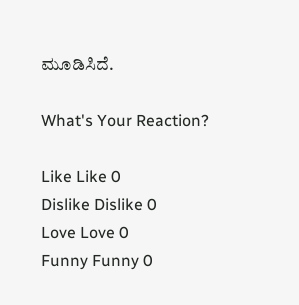ಮೂಡಿಸಿದೆ.

What's Your Reaction?

Like Like 0
Dislike Dislike 0
Love Love 0
Funny Funny 0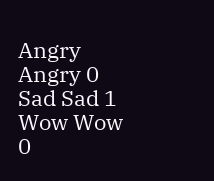Angry Angry 0
Sad Sad 1
Wow Wow 0